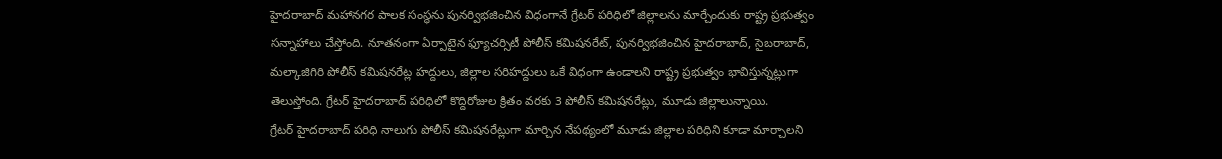హైదరాబాద్ మహానగర పాలక సంస్థను పునర్విభజించిన విధంగానే గ్రేటర్ పరిధిలో జిల్లాలను మార్చేందుకు రాష్ట్ర ప్రభుత్వం సన్నాహాలు చేస్తోంది. నూతనంగా ఏర్పాటైన ఫ్యూచర్సిటీ పోలీస్ కమిషనరేట్, పునర్విభజించిన హైదరాబాద్, సైబరాబాద్, మల్కాజిగిరి పోలీస్ కమిషనరేట్ల హద్దులు, జిల్లాల సరిహద్దులు ఒకే విధంగా ఉండాలని రాష్ట్ర ప్రభుత్వం భావిస్తున్నట్లుగా తెలుస్తోంది. గ్రేటర్ హైదరాబాద్ పరిధిలో కొద్దిరోజుల క్రితం వరకు 3 పోలీస్ కమిషనరేట్లు, మూడు జిల్లాలున్నాయి.
గ్రేటర్ హైదరాబాద్ పరిధి నాలుగు పోలీస్ కమిషనరేట్లుగా మార్చిన నేపథ్యంలో మూడు జిల్లాల పరిధిని కూడా మార్చాలని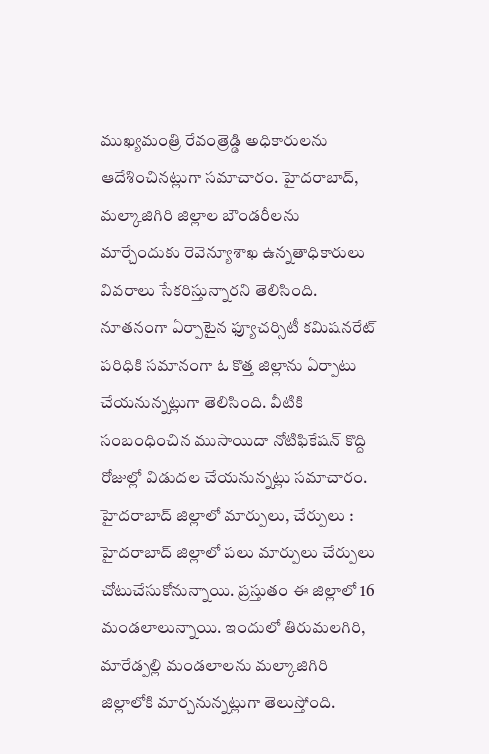ముఖ్యమంత్రి రేవంత్రెడ్డి అధికారులను ఆదేశించినట్లుగా సమాచారం. హైదరాబాద్, మల్కాజిగిరి జిల్లాల బౌండరీలను మార్చేందుకు రెవెన్యూశాఖ ఉన్నతాధికారులు వివరాలు సేకరిస్తున్నారని తెలిసింది. నూతనంగా ఏర్పాటైన ఫ్యూచర్సిటీ కమిషనరేట్ పరిధికి సమానంగా ఓ కొత్త జిల్లాను ఏర్పాటు చేయనున్నట్లుగా తెలిసింది. వీటికి సంబంధించిన ముసాయిదా నోటిఫికేషన్ కొద్ది రోజుల్లో విడుదల చేయనున్నట్లు సమాచారం.
హైదరాబాద్ జిల్లాలో మార్పులు, చేర్పులు : హైదరాబాద్ జిల్లాలో పలు మార్పులు చేర్పులు చోటుచేసుకోనున్నాయి. ప్రస్తుతం ఈ జిల్లాలో 16 మండలాలున్నాయి. ఇందులో తిరుమలగిరి, మారేడ్పల్లి మండలాలను మల్కాజిగిరి జిల్లాలోకి మార్చనున్నట్లుగా తెలుస్తోంది.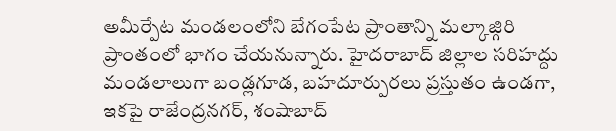అమీర్పేట మండలంలోని బేగంపేట ప్రాంతాన్ని మల్కాజ్గిరి ప్రాంతంలో భాగం చేయనున్నారు. హైదరాబాద్ జిల్లాల సరిహద్దు మండలాలుగా బండ్లగూడ, బహదూర్పురలు ప్రస్తుతం ఉండగా, ఇకపై రాజేంద్రనగర్, శంషాబాద్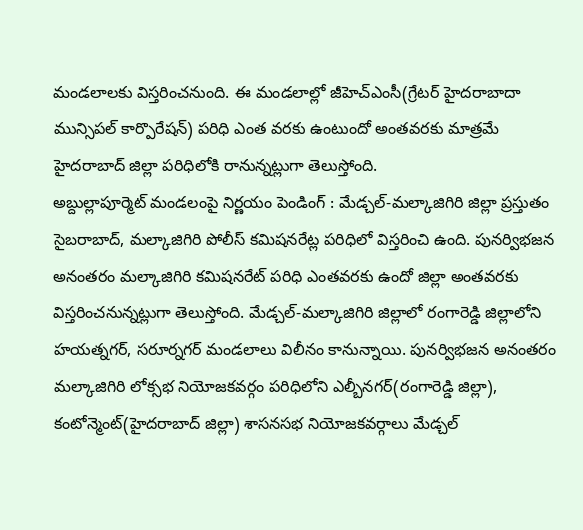మండలాలకు విస్తరించనుంది. ఈ మండలాల్లో జీహెచ్ఎంసీ(గ్రేటర్ హైదరాబాదా మున్సిపల్ కార్పొరేషన్) పరిధి ఎంత వరకు ఉంటుందో అంతవరకు మాత్రమే హైదరాబాద్ జిల్లా పరిధిలోకి రానున్నట్లుగా తెలుస్తోంది.
అబ్దుల్లాపూర్మెట్ మండలంపై నిర్ణయం పెండింగ్ : మేడ్చల్-మల్కాజిగిరి జిల్లా ప్రస్తుతం సైబరాబాద్, మల్కాజిగిరి పోలీస్ కమిషనరేట్ల పరిధిలో విస్తరించి ఉంది. పునర్విభజన అనంతరం మల్కాజిగిరి కమిషనరేట్ పరిధి ఎంతవరకు ఉందో జిల్లా అంతవరకు విస్తరించనున్నట్లుగా తెలుస్తోంది. మేడ్చల్-మల్కాజిగిరి జిల్లాలో రంగారెడ్డి జిల్లాలోని హయత్నగర్, సరూర్నగర్ మండలాలు విలీనం కానున్నాయి. పునర్విభజన అనంతరం మల్కాజిగిరి లోక్సభ నియోజకవర్గం పరిధిలోని ఎల్బీనగర్(రంగారెడ్డి జిల్లా), కంటోన్మెంట్(హైదరాబాద్ జిల్లా) శాసనసభ నియోజకవర్గాలు మేడ్చల్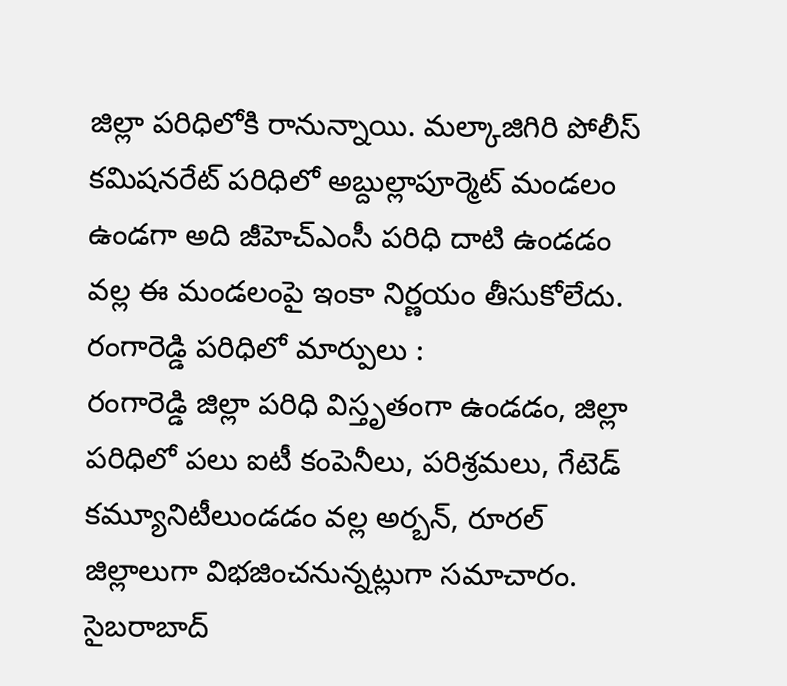జిల్లా పరిధిలోకి రానున్నాయి. మల్కాజిగిరి పోలీస్ కమిషనరేట్ పరిధిలో అబ్దుల్లాపూర్మెట్ మండలం ఉండగా అది జీహెచ్ఎంసీ పరిధి దాటి ఉండడం వల్ల ఈ మండలంపై ఇంకా నిర్ణయం తీసుకోలేదు.
రంగారెడ్డి పరిధిలో మార్పులు :
రంగారెడ్డి జిల్లా పరిధి విస్తృతంగా ఉండడం, జిల్లా పరిధిలో పలు ఐటీ కంపెనీలు, పరిశ్రమలు, గేటెడ్ కమ్యూనిటీలుండడం వల్ల అర్బన్, రూరల్ జిల్లాలుగా విభజించనున్నట్లుగా సమాచారం. సైబరాబాద్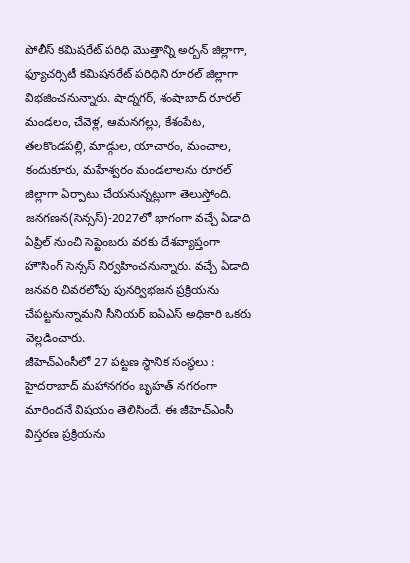పోలీస్ కమిషరేట్ పరిధి మొత్తాన్ని అర్బన్ జిల్లాగా, ఫ్యూచర్సిటీ కమిషనరేట్ పరిధిని రూరల్ జిల్లాగా విభజించనున్నారు. షాద్నగర్, శంషాబాద్ రూరల్ మండలం, చేవెళ్ల, ఆమనగల్లు, కేశంపేట, తలకొండపల్లి, మాడ్గుల, యాచారం, మంచాల, కందుకూరు, మహేశ్వరం మండలాలను రూరల్ జిల్లాగా ఏర్పాటు చేయనున్నట్లుగా తెలుస్తోంది. జనగణన(సెన్సస్)-2027లో భాగంగా వచ్చే ఏడాది ఏప్రిల్ నుంచి సెప్టెంబరు వరకు దేశవ్యాప్తంగా హౌసింగ్ సెన్సస్ నిర్వహించనున్నారు. వచ్చే ఏడాది జనవరి చివరలోపు పునర్విభజన ప్రక్రియను చేపట్టనున్నామని సీనియర్ ఐఏఎస్ అధికారి ఒకరు వెల్లడించారు.
జీహెచ్ఎంసీలో 27 పట్టణ స్థానిక సంస్థలు : హైదరాబాద్ మహానగరం బృహత్ నగరంగా మారిందనే విషయం తెలిసిందే. ఈ జీహెచ్ఎంసీ విస్తరణ ప్రక్రియను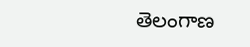తెలంగాణ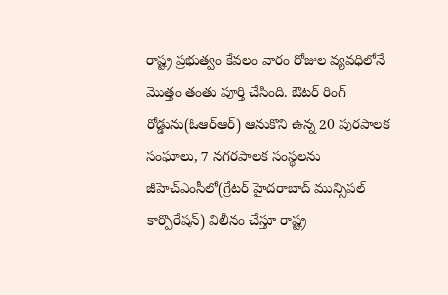రాష్ట్ర ప్రభుత్వం కేవలం వారం రోజుల వ్యవధిలోనే మొత్తం తంతు పూర్తి చేసింది. ఔటర్ రింగ్ రోడ్డును(ఓఆర్ఆర్) ఆనుకొని ఉన్న 20 పురపాలక సంఘాలు, 7 నగరపాలక సంస్థలను జీహెచ్ఎంసీలో(గ్రేటర్ హైదరాబాద్ మున్సిపల్ కార్పొరేషన్) విలీనం చేస్తూ రాష్ట్ర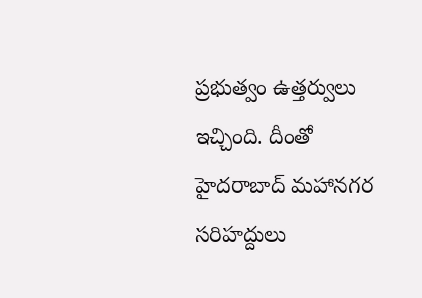ప్రభుత్వం ఉత్తర్వులు ఇచ్చింది. దీంతో హైదరాబాద్ మహానగర సరిహద్దులు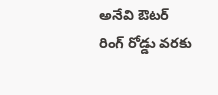అనేవి ఔటర్ రింగ్ రోడ్డు వరకు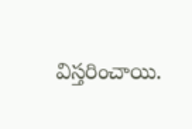విస్తరించాయి.